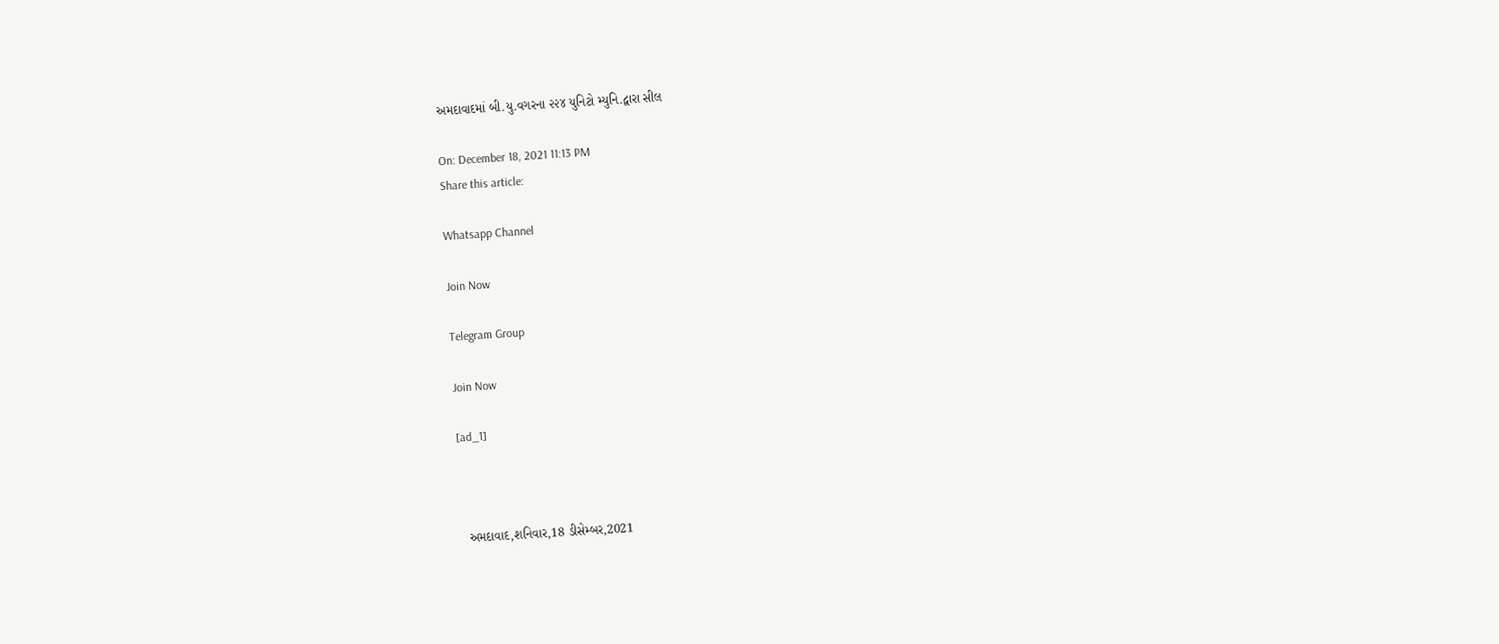અમદાવાદમાં બી.યુ.વગરના ૨૨૪ યુનિટો મ્યુનિ.દ્વારા સીલ

On: December 18, 2021 11:13 PM
Share this article:

Whatsapp Channel

Join Now

Telegram Group

Join Now

[ad_1]



  અમદાવાદ,શનિવાર,18 ડીસેમ્બર,2021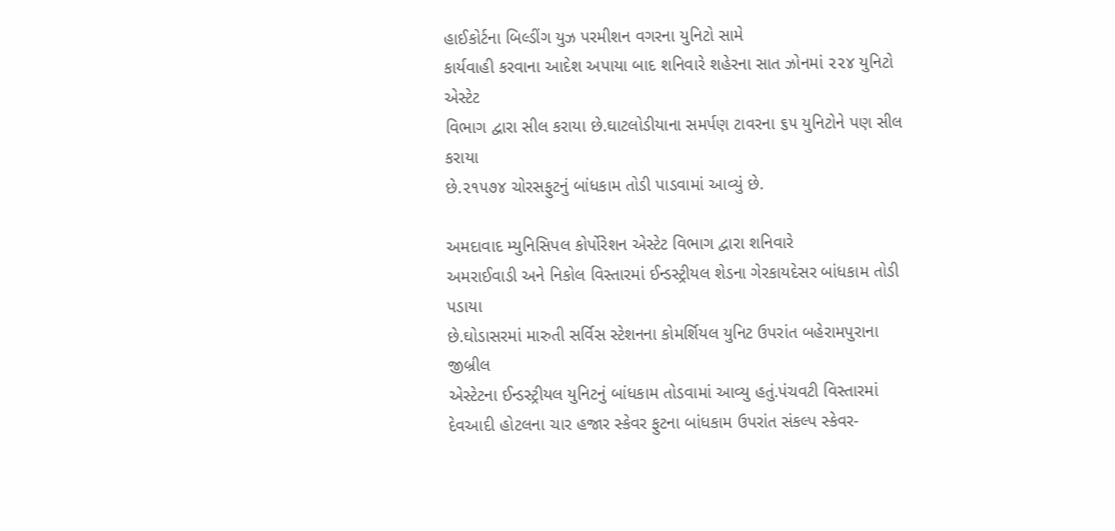હાઈકોર્ટના બિલ્ડીંગ યુઝ પરમીશન વગરના યુનિટો સામે
કાર્યવાહી કરવાના આદેશ અપાયા બાદ શનિવારે શહેરના સાત ઝોનમાં ૨૨૪ યુનિટો એસ્ટેટ
વિભાગ દ્વારા સીલ કરાયા છે.ઘાટલોડીયાના સમર્પણ ટાવરના ૬૫ યુનિટોને પણ સીલ કરાયા
છે.૨૧૫૭૪ ચોરસફુટનું બાંધકામ તોડી પાડવામાં આવ્યું છે.

અમદાવાદ મ્યુનિસિપલ કોર્પોરેશન એસ્ટેટ વિભાગ દ્વારા શનિવારે
અમરાઈવાડી અને નિકોલ વિસ્તારમાં ઈન્ડસ્ટ્રીયલ શેડના ગેરકાયદેસર બાંધકામ તોડી પડાયા
છે.ઘોડાસરમાં મારુતી સર્વિસ સ્ટેશનના કોમર્શિયલ યુનિટ ઉપરાંત બહેરામપુરાના જીબ્રીલ
એસ્ટેટના ઈન્ડસ્ટ્રીયલ યુનિટનું બાંધકામ તોડવામાં આવ્યુ હતું.પંચવટી વિસ્તારમાં
દેવઆદી હોટલના ચાર હજાર સ્કેવર ફુટના બાંધકામ ઉપરાંત સંકલ્પ સ્કેવર-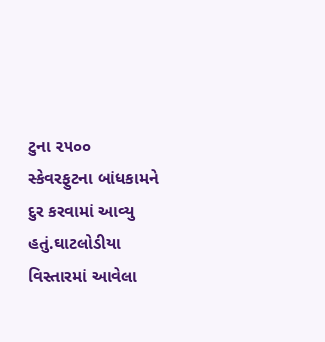ટુના ૨૫૦૦
સ્કેવરફુટના બાંધકામને દુર કરવામાં આવ્યુ હતું.ઘાટલોડીયા વિસ્તારમાં આવેલા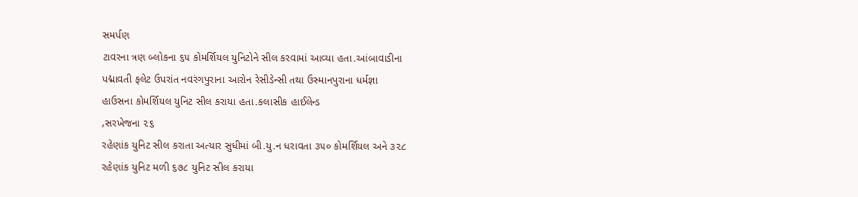સમર્પણ
ટાવરના ત્રણ બ્લોકના ૬૫ કોમર્શિયલ યુનિટોને સીલ કરવામાં આવ્યા હતા.આંબાવાડીના
પદ્માવતી ફલેટ ઉપરાંત નવરંગપુરાના આરોન રેસીડેન્સી તથા ઉસ્માનપુરાના ધર્મજ્ઞા
હાઉસના કોમર્શિયલ યુનિટ સીલ કરાયા હતા.કલાસીક હાઈલેન્ડ
,સરખેજના ૨૬
રહેણાંક યુનિટ સીલ કરાતા અત્યાર સુધીમાં બી.યુ.ન ધરાવતા ૩૫૦ કોમર્શિયલ અને ૩૨૮
રહેણાંક યુનિટ મળી ૬૭૮ યુનિટ સીલ કરાયા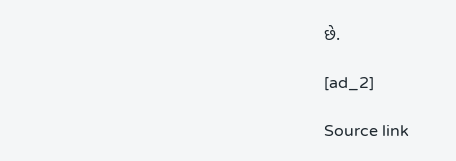છે.

[ad_2]

Source link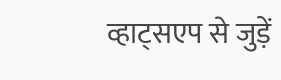व्हाट्सएप से जुड़ें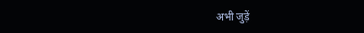अभी जुड़ें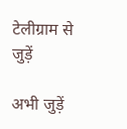टेलीग्राम से जुड़ें

अभी जुड़ें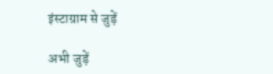इंस्टाग्राम से जुड़ें

अभी जुड़ें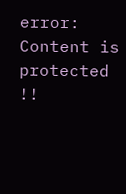error: Content is protected !!